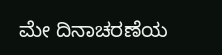ಮೇ ದಿನಾಚರಣೆಯ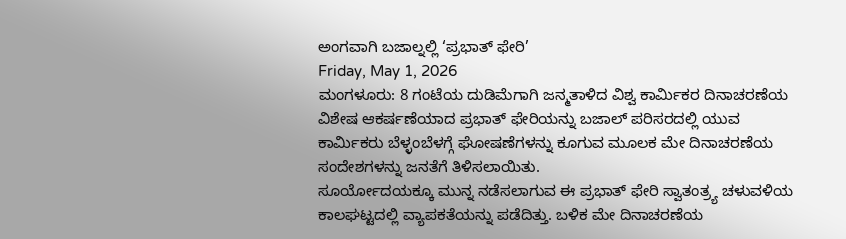ಅಂಗವಾಗಿ ಬಜಾಲ್ನಲ್ಲಿ ‘ಪ್ರಭಾತ್ ಫೇರಿ’
Friday, May 1, 2026
ಮಂಗಳೂರು: 8 ಗಂಟೆಯ ದುಡಿಮೆಗಾಗಿ ಜನ್ಮತಾಳಿದ ವಿಶ್ವ ಕಾರ್ಮಿಕರ ದಿನಾಚರಣೆಯ ವಿಶೇಷ ಆಕರ್ಷಣೆಯಾದ ಪ್ರಭಾತ್ ಫೇರಿಯನ್ನು ಬಜಾಲ್ ಪರಿಸರದಲ್ಲಿ ಯುವ ಕಾರ್ಮಿಕರು ಬೆಳ್ಳಂಬೆಳಗ್ಗೆ ಘೋಷಣೆಗಳನ್ನು ಕೂಗುವ ಮೂಲಕ ಮೇ ದಿನಾಚರಣೆಯ ಸಂದೇಶಗಳನ್ನು ಜನತೆಗೆ ತಿಳಿಸಲಾಯಿತು.
ಸೂರ್ಯೋದಯಕ್ಕೂ ಮುನ್ನ ನಡೆಸಲಾಗುವ ಈ ಪ್ರಭಾತ್ ಫೇರಿ ಸ್ವಾತಂತ್ರ್ಯ ಚಳುವಳಿಯ ಕಾಲಘಟ್ಟದಲ್ಲಿ ವ್ಯಾಪಕತೆಯನ್ನು ಪಡೆದಿತ್ತು. ಬಳಿಕ ಮೇ ದಿನಾಚರಣೆಯ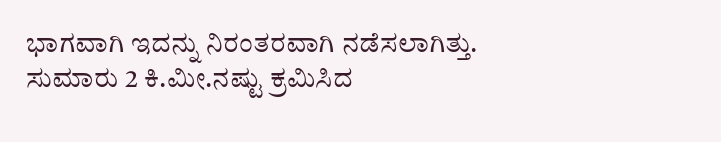ಭಾಗವಾಗಿ ಇದನ್ನು ನಿರಂತರವಾಗಿ ನಡೆಸಲಾಗಿತ್ತು.
ಸುಮಾರು 2 ಕಿ.ಮೀ.ನಷ್ಟು ಕ್ರಮಿಸಿದ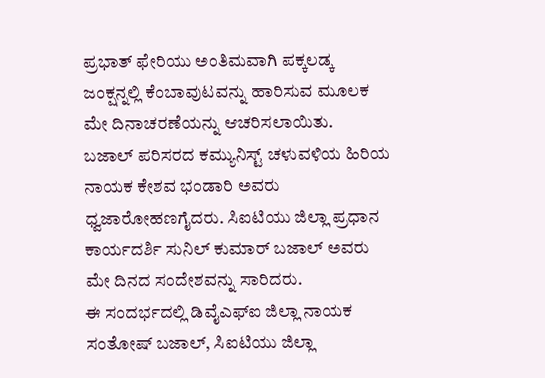ಪ್ರಭಾತ್ ಫೇರಿಯು ಅಂತಿಮವಾಗಿ ಪಕ್ಕಲಡ್ಕ ಜಂಕ್ಷನ್ನಲ್ಲಿ ಕೆಂಬಾವುಟವನ್ನು ಹಾರಿಸುವ ಮೂಲಕ ಮೇ ದಿನಾಚರಣೆಯನ್ನು ಆಚರಿಸಲಾಯಿತು.
ಬಜಾಲ್ ಪರಿಸರದ ಕಮ್ಯುನಿಸ್ಟ್ ಚಳುವಳಿಯ ಹಿರಿಯ ನಾಯಕ ಕೇಶವ ಭಂಡಾರಿ ಅವರು ಧ್ವಜಾರೋಹಣಗೈದರು. ಸಿಐಟಿಯು ಜಿಲ್ಲಾ ಪ್ರಧಾನ ಕಾರ್ಯದರ್ಶಿ ಸುನಿಲ್ ಕುಮಾರ್ ಬಜಾಲ್ ಅವರು ಮೇ ದಿನದ ಸಂದೇಶವನ್ನು ಸಾರಿದರು.
ಈ ಸಂದರ್ಭದಲ್ಲಿ ಡಿವೈಎಫ್ಐ ಜಿಲ್ಲಾ ನಾಯಕ ಸಂತೋಷ್ ಬಜಾಲ್, ಸಿಐಟಿಯು ಜಿಲ್ಲಾ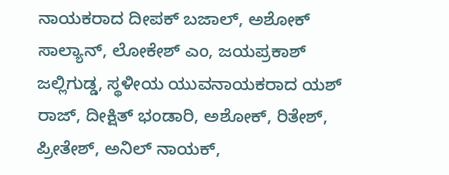ನಾಯಕರಾದ ದೀಪಕ್ ಬಜಾಲ್, ಅಶೋಕ್ ಸಾಲ್ಯಾನ್, ಲೋಕೇಶ್ ಎಂ, ಜಯಪ್ರಕಾಶ್ ಜಲ್ಲಿಗುಡ್ಡ, ಸ್ಥಳೀಯ ಯುವನಾಯಕರಾದ ಯಶ್ ರಾಜ್, ದೀಕ್ಷಿತ್ ಭಂಡಾರಿ, ಅಶೋಕ್, ರಿತೇಶ್, ಪ್ರೀತೇಶ್, ಅನಿಲ್ ನಾಯಕ್,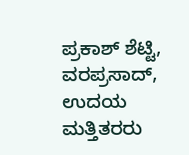ಪ್ರಕಾಶ್ ಶೆಟ್ಟಿ, ವರಪ್ರಸಾದ್, ಉದಯ ಮತ್ತಿತರರು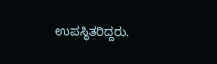ಉಪಸ್ಥಿತರಿದ್ದರು.